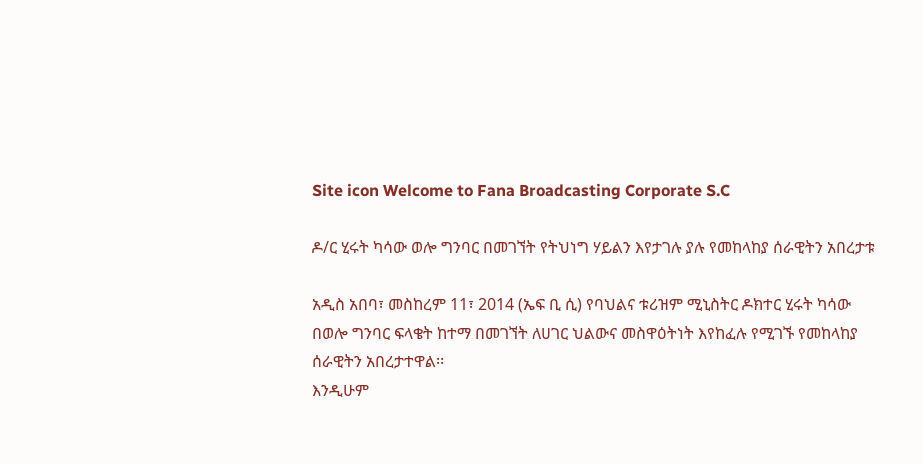Site icon Welcome to Fana Broadcasting Corporate S.C

ዶ/ር ሂሩት ካሳው ወሎ ግንባር በመገኘት የትህነግ ሃይልን እየታገሉ ያሉ የመከላከያ ሰራዊትን አበረታቱ

አዲስ አበባ፣ መስከረም 11፣ 2014 (ኤፍ ቢ ሲ) የባህልና ቱሪዝም ሚኒስትር ዶክተር ሂሩት ካሳው በወሎ ግንባር ፍላቄት ከተማ በመገኘት ለሀገር ህልውና መስዋዕትነት እየከፈሉ የሚገኙ የመከላከያ ሰራዊትን አበረታተዋል፡፡
እንዲሁም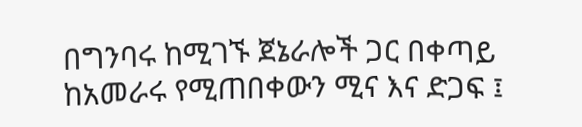በግንባሩ ከሚገኙ ጀኔራሎች ጋር በቀጣይ ከአመራሩ የሚጠበቀውን ሚና እና ድጋፍ ፤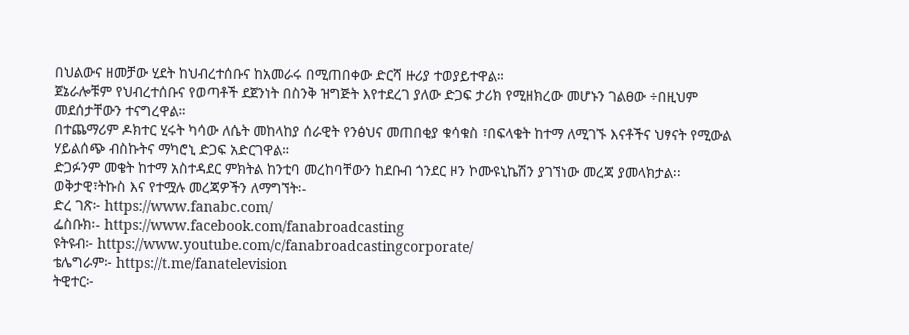በህልውና ዘመቻው ሂደት ከህብረተሰቡና ከአመራሩ በሚጠበቀው ድርሻ ዙሪያ ተወያይተዋል።
ጀኔራሎቹም የህብረተሰቡና የወጣቶች ደጀንነት በስንቅ ዝግጅት እየተደረገ ያለው ድጋፍ ታሪክ የሚዘክረው መሆኑን ገልፀው ÷በዚህም መደሰታቸውን ተናግረዋል።
በተጨማሪም ዶክተር ሂሩት ካሳው ለሴት መከላከያ ሰራዊት የንፅህና መጠበቂያ ቁሳቁስ ፣በፍላቄት ከተማ ለሚገኙ እናቶችና ህፃናት የሚውል ሃይልሰጭ ብስኩትና ማካሮኒ ድጋፍ አድርገዋል።
ድጋፉንም መቄት ከተማ አስተዳደር ምክትል ከንቲባ መረከባቸውን ከደቡብ ጎንደር ዞን ኮሙዩኒኬሽን ያገኘነው መረጃ ያመላክታል፡፡
ወቅታዊ፣ትኩስ እና የተሟሉ መረጃዎችን ለማግኘት፡-
ድረ ገጽ፦ https://www.fanabc.com/
ፌስቡክ፡- https://www.facebook.com/fanabroadcasting
ዩትዩብ፦ https://www.youtube.com/c/fanabroadcastingcorporate/
ቴሌግራም፦ https://t.me/fanatelevision
ትዊተር፦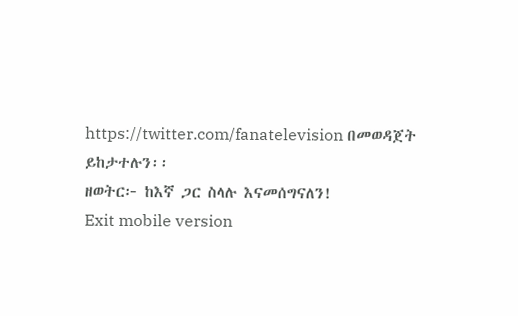https://twitter.com/fanatelevision በመወዳጀት ይከታተሉን፡፡
ዘወትር፦ ከእኛ ጋር ስላሉ እናመሰግናለን!
Exit mobile version